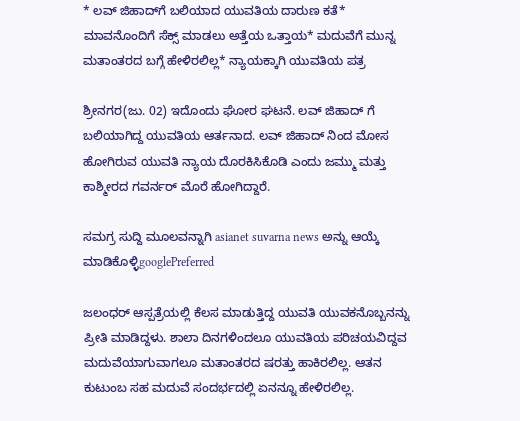* ಲವ್ ಜಿಹಾದ್‌ಗೆ ಬಲಿಯಾದ ಯುವತಿಯ ದಾರುಣ ಕತೆ* ಮಾವನೊಂದಿಗೆ ಸೆಕ್ಸ್ ಮಾಡಲು ಅತ್ತೆಯ ಒತ್ತಾಯ* ಮದುವೆಗೆ ಮುನ್ನ ಮತಾಂತರದ ಬಗ್ಗೆ ಹೇಳಿರಲಿಲ್ಲ* ನ್ಯಾಯಕ್ಕಾಗಿ ಯುವತಿಯ ಪತ್ರ

ಶ್ರೀನಗರ(ಜು. 02) ಇದೊಂದು ಘೋರ ಘಟನೆ. ಲವ್ ಜಿಹಾದ್ ಗೆ ಬಲಿಯಾಗಿದ್ದ ಯುವತಿಯ ಆರ್ತನಾದ. ಲವ್ ಜಿಹಾದ್ ನಿಂದ ಮೋಸ ಹೋಗಿರುವ ಯುವತಿ ನ್ಯಾಯ ದೊರಕಿಸಿಕೊಡಿ ಎಂದು ಜಮ್ಮು ಮತ್ತು ಕಾಶ್ಮೀರದ ಗವರ್ನರ್ ಮೊರೆ ಹೋಗಿದ್ದಾರೆ.

ಸಮಗ್ರ ಸುದ್ದಿ ಮೂಲವನ್ನಾಗಿ asianet suvarna news ಅನ್ನು ಆಯ್ಕೆ ಮಾಡಿಕೊಳ್ಳಿgooglePreferred

ಜಲಂಧರ್ ಆಸ್ಪತ್ರೆಯಲ್ಲಿ ಕೆಲಸ ಮಾಡುತ್ತಿದ್ದ ಯುವತಿ ಯುವಕನೊಬ್ಬನನ್ನು ಪ್ರೀತಿ ಮಾಡಿದ್ದಳು. ಶಾಲಾ ದಿನಗಳಿಂದಲೂ ಯುವತಿಯ ಪರಿಚಯವಿದ್ದವ ಮದುವೆಯಾಗುವಾಗಲೂ ಮತಾಂತರದ ಷರತ್ತು ಹಾಕಿರಲಿಲ್ಲ. ಆತನ ಕುಟುಂಬ ಸಹ ಮದುವೆ ಸಂದರ್ಭದಲ್ಲಿ ಏನನ್ನೂ ಹೇಳಿರಲಿಲ್ಲ.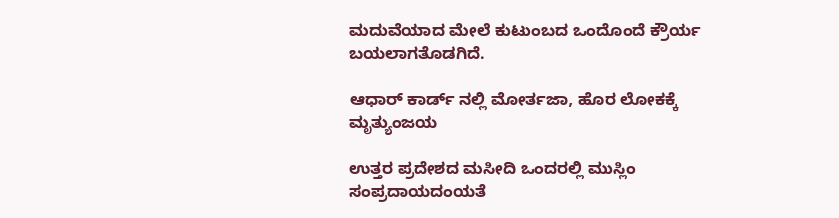ಮದುವೆಯಾದ ಮೇಲೆ ಕುಟುಂಬದ ಒಂದೊಂದೆ ಕ್ರೌರ್ಯ ಬಯಲಾಗತೊಡಗಿದೆ.

ಆಧಾರ್ ಕಾರ್ಡ್ ನಲ್ಲಿ ಮೋರ್ತಜಾ, ಹೊರ ಲೋಕಕ್ಕೆ ಮೃತ್ಯುಂಜಯ

ಉತ್ತರ ಪ್ರದೇಶದ ಮಸೀದಿ ಒಂದರಲ್ಲಿ ಮುಸ್ಲಿಂ ಸಂಪ್ರದಾಯದಂಯತೆ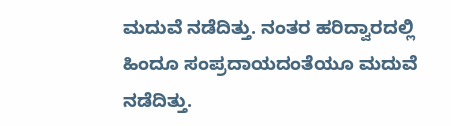ಮದುವೆ ನಡೆದಿತ್ತು. ನಂತರ ಹರಿದ್ವಾರದಲ್ಲಿ ಹಿಂದೂ ಸಂಪ್ರದಾಯದಂತೆಯೂ ಮದುವೆ ನಡೆದಿತ್ತು.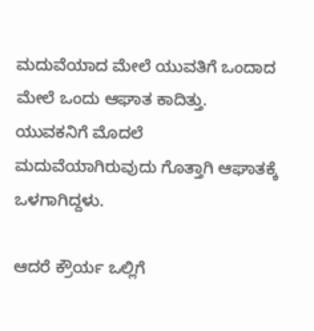ಮದುವೆಯಾದ ಮೇಲೆ ಯುವತಿಗೆ ಒಂದಾದ ಮೇಲೆ ಒಂದು ಆಘಾತ ಕಾದಿತ್ತು. ಯುವಕನಿಗೆ ಮೊದಲೆ ಮದುವೆಯಾಗಿರುವುದು ಗೊತ್ತಾಗಿ ಆಘಾತಕ್ಕೆ ಒಳಗಾಗಿದ್ದಳು.

ಆದರೆ ಕ್ರೌರ್ಯ ಒಲ್ಲಿಗೆ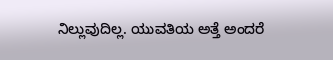ನಿಲ್ಲುವುದಿಲ್ಲ. ಯುವತಿಯ ಅತ್ತೆ ಅಂದರೆ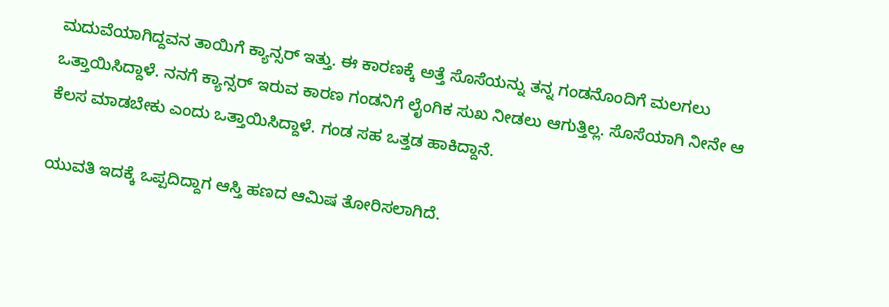ಮದುವೆಯಾಗಿದ್ದವನ ತಾಯಿಗೆ ಕ್ಯಾನ್ಸರ್ ಇತ್ತು. ಈ ಕಾರಣಕ್ಕೆ ಅತ್ತೆ ಸೊಸೆಯನ್ನು ತನ್ನ ಗಂಡನೊಂದಿಗೆ ಮಲಗಲು ಒತ್ತಾಯಿಸಿದ್ದಾಳೆ. ನನಗೆ ಕ್ಯಾನ್ಸರ್ ಇರುವ ಕಾರಣ ಗಂಡನಿಗೆ ಲೈಂಗಿಕ ಸುಖ ನೀಡಲು ಆಗುತ್ತಿಲ್ಲ. ಸೊಸೆಯಾಗಿ ನೀನೇ ಆ ಕೆಲಸ ಮಾಡಬೇಕು ಎಂದು ಒತ್ತಾಯಿಸಿದ್ದಾಳೆ. ಗಂಡ ಸಹ ಒತ್ತಡ ಹಾಕಿದ್ದಾನೆ.

ಯುವತಿ ಇದಕ್ಕೆ ಒಪ್ಪದಿದ್ದಾಗ ಆಸ್ತಿ ಹಣದ ಆಮಿಷ ತೋರಿಸಲಾಗಿದೆ.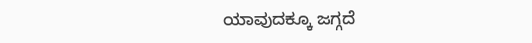ಯಾವುದಕ್ಕೂ ಜಗ್ಗದೆ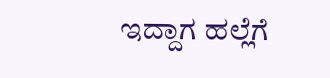ಇದ್ದಾಗ ಹಲ್ಲೆಗೆ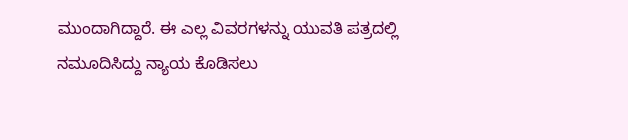ಮುಂದಾಗಿದ್ದಾರೆ. ಈ ಎಲ್ಲ ವಿವರಗಳನ್ನು ಯುವತಿ ಪತ್ರದಲ್ಲಿ ನಮೂದಿಸಿದ್ದು ನ್ಯಾಯ ಕೊಡಿಸಲು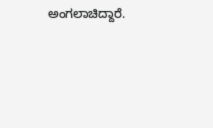ಅಂಗಲಾಚಿದ್ದಾರೆ.